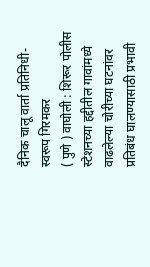दैनिक चालू वार्ता प्रतिनिधी- स्वरूप गिरमकर
( पुणे ) वाघोली : शिरूर पोलीस स्टेशनच्या हद्दीतील गावांमध्ये वाढलेल्या चोरीच्या घटनांवर प्रतिबंध घालण्यासाठी प्रभावी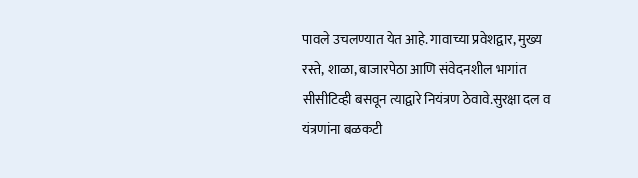पावले उचलण्यात येत आहे. गावाच्या प्रवेशद्वार, मुख्य रस्ते, शाळा, बाजारपेठा आणि संवेदनशील भागांत सीसीटिव्ही बसवून त्याद्वारे नियंत्रण ठेवावे.सुरक्षा दल व यंत्रणांना बळकटी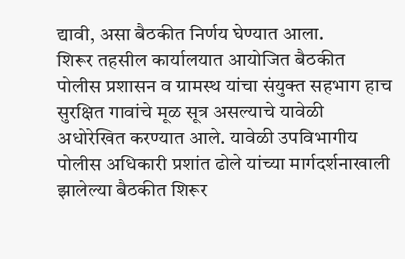द्यावी, असा बैठकीत निर्णय घेण्यात आला.
शिरूर तहसील कार्यालयात आयोजित बैठकीत पोलीस प्रशासन व ग्रामस्थ यांचा संयुक्त सहभाग हाच सुरक्षित गावांचे मूळ सूत्र असल्याचे यावेळी अधोरेखित करण्यात आले. यावेळी उपविभागीय पोलीस अधिकारी प्रशांत ढोले यांच्या मार्गदर्शनाखाली झालेल्या बैठकीत शिरूर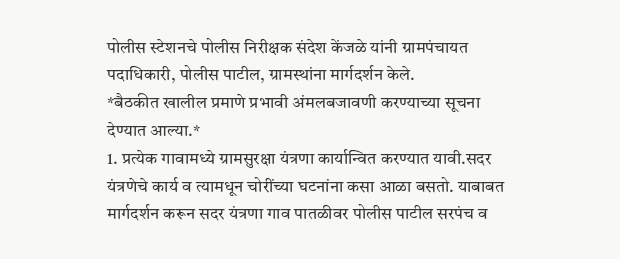पोलीस स्टेशनचे पोलीस निरीक्षक संदेश केंजळे यांनी ग्रामपंचायत पदाधिकारी, पोलीस पाटील, ग्रामस्थांना मार्गदर्शन केले.
*बैठकीत खालील प्रमाणे प्रभावी अंमलबजावणी करण्याच्या सूचना देण्यात आल्या.*
1. प्रत्येक गावामध्ये ग्रामसुरक्षा यंत्रणा कार्यान्वित करण्यात यावी.सदर यंत्रणेचे कार्य व त्यामधून चोरींच्या घटनांना कसा आळा बसतो. याबाबत मार्गदर्शन करून सदर यंत्रणा गाव पातळीवर पोलीस पाटील सरपंच व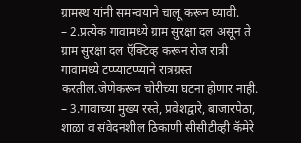ग्रामस्थ यांनी समन्वयाने चालू करून घ्यावी.
– 2.प्रत्येक गावामध्ये ग्राम सुरक्षा दल असून ते ग्राम सुरक्षा दल ऍक्टिव्ह करून रोज रात्री गावामध्ये टप्प्याटप्प्याने रात्रग्रस्त करतील.जेणेकरून चोरीच्या घटना होणार नाही.
– 3.गावाच्या मुख्य रस्ते, प्रवेशद्वारे, बाजारपेठा, शाळा व संवेदनशील ठिकाणी सीसीटीव्ही कॅमेरे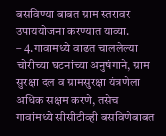बसविण्या बाबत ग्राम स्तरावर उपाययोजना करण्यात याव्या.
– 4.गावामध्ये वाढत चाललेल्या चोरीच्या घटनांच्या अनुषंगाने, ग्राम सुरक्षा दल व ग्रामसुरक्षा यंत्रणेला अधिक सक्षम करणे, तसेच गावांमध्ये सीसीटीव्ही बसविणेबाबत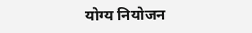योग्य नियोजन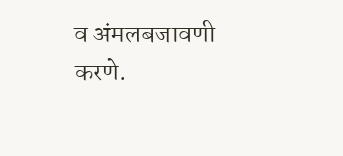व अंमलबजावणी करणे.